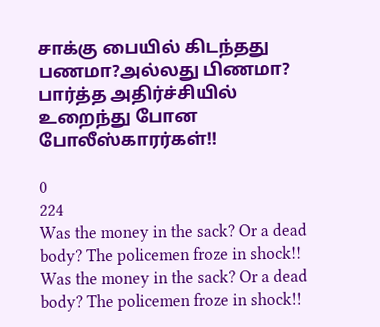சாக்கு பையில் கிடந்தது பணமா?அல்லது பிணமா? பார்த்த அதிர்ச்சியில் உறைந்து போன போலீஸ்காரர்கள்!!

0
224
Was the money in the sack? Or a dead body? The policemen froze in shock!!
Was the money in the sack? Or a dead body? The policemen froze in shock!!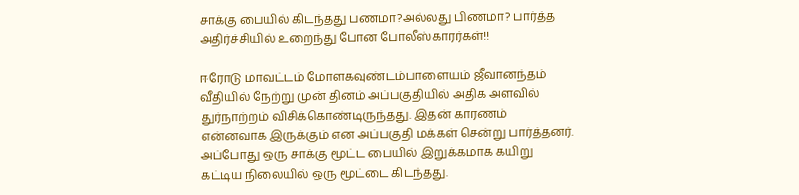சாக்கு பையில் கிடந்தது பணமா?அல்லது பிணமா? பார்த்த அதிர்ச்சியில் உறைந்து போன போலீஸ்காரர்கள்!!

ஈரோடு மாவட்டம் மோளகவுண்டம்பாளையம் ஜீவானந்தம் வீதியில் நேற்று முன் தினம் அப்பகுதியில் அதிக அளவில் துர்நாற்றம் விசிக்கொண்டிருந்தது. இதன் காரணம் என்னவாக இருக்கும் என அப்பகுதி மக்கள் சென்று பார்த்தனர். அப்போது ஒரு சாக்கு மூட்ட பையில் இறுக்கமாக கயிறு கட்டிய நிலையில் ஒரு மூட்டை கிடந்தது.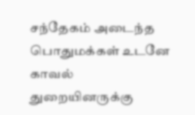சந்தேகம் அடைந்த பொதுமக்கள் உடனே காவல் துறையினருக்கு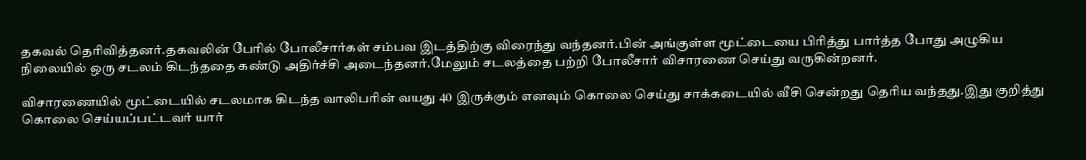தகவல் தெரிவித்தனர்.தகவலின் பேரில் போலீசார்கள் சம்பவ இடத்திற்கு விரைந்து வந்தனர்.பின் அங்குள்ள மூட்டையை பிரித்து பார்த்த போது அழுகிய நிலையில் ஒரு சடலம் கிடந்ததை கண்டு அதிர்ச்சி அடைந்தனர்.மேலும் சடலத்தை பற்றி போலீசார் விசாரணை செய்து வருகின்றனர்.

விசாரணையில் மூட்டையில் சடலமாக கிடந்த வாலிபரின் வயது 40 இருக்கும் எனவும் கொலை செய்து சாக்கடையில் வீசி சென்றது தெரிய வந்தது.இது குறித்து கொலை செய்யப்பட்டவர் யார்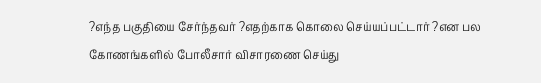?எந்த பகுதியை சேர்ந்தவர் ?எதற்காக கொலை செய்யப்பட்டார் ?என பல கோணங்களில் போலீசார் விசாரணை செய்து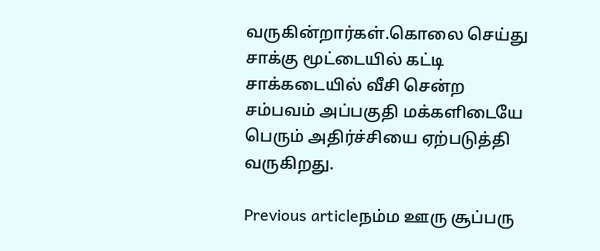வருகின்றார்கள்.கொலை செய்து சாக்கு மூட்டையில் கட்டி சாக்கடையில் வீசி சென்ற சம்பவம் அப்பகுதி மக்களிடையே பெரும் அதிர்ச்சியை ஏற்படுத்தி வருகிறது.

Previous articleநம்ம ஊரு சூப்பரு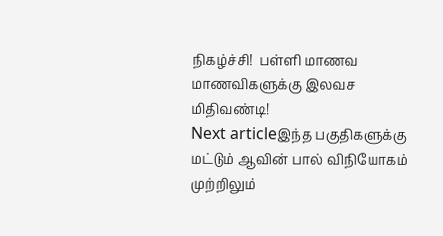நிகழ்ச்சி!  பள்ளி மாணவ மாணவிகளுக்கு இலவச மிதிவண்டி!
Next articleஇந்த பகுதிகளுக்கு மட்டும் ஆவின் பால் விநியோகம் முற்றிலும்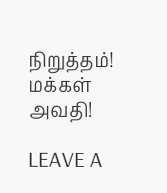நிறுத்தம்! மக்கள் அவதி!

LEAVE A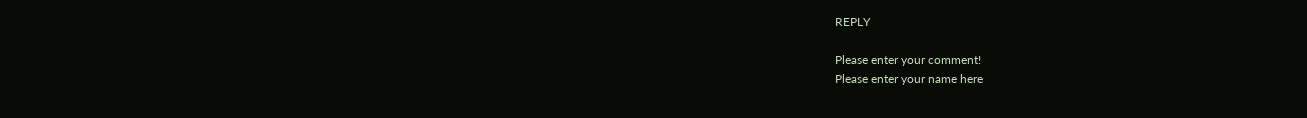REPLY

Please enter your comment!
Please enter your name here